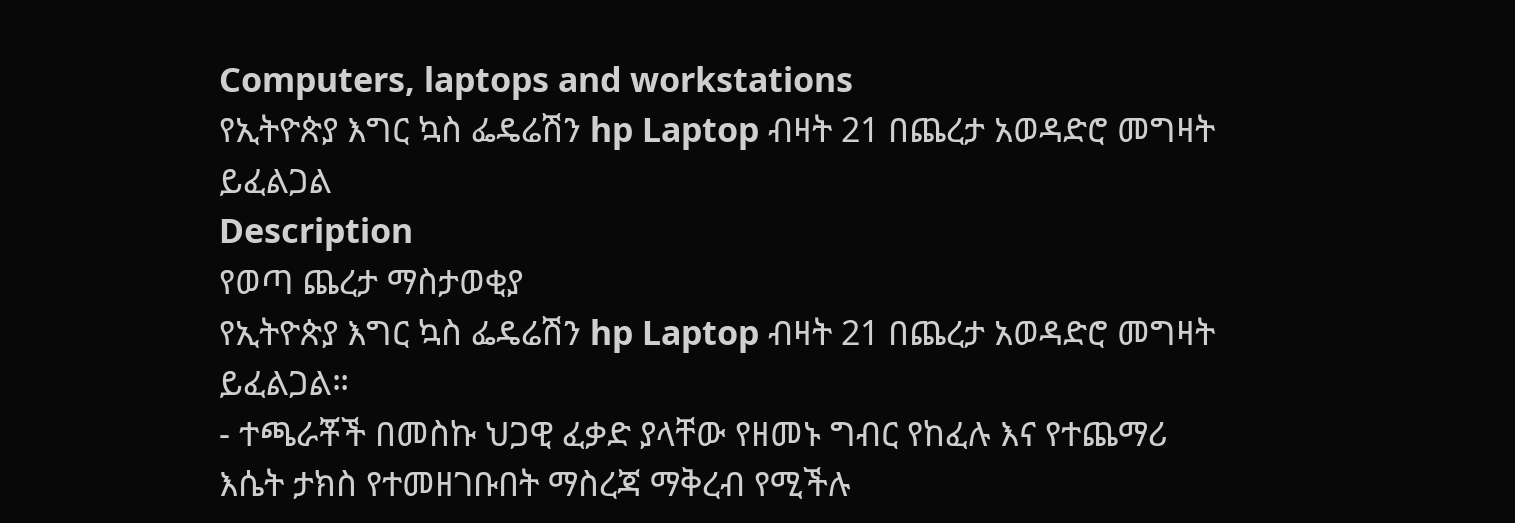Computers, laptops and workstations
የኢትዮጵያ እግር ኳስ ፌዴሬሽን hp Laptop ብዛት 21 በጨረታ አወዳድሮ መግዛት ይፈልጋል
Description
የወጣ ጨረታ ማስታወቂያ
የኢትዮጵያ እግር ኳስ ፌዴሬሽን hp Laptop ብዛት 21 በጨረታ አወዳድሮ መግዛት ይፈልጋል።
- ተጫራቾች በመስኩ ህጋዊ ፈቃድ ያላቸው የዘመኑ ግብር የከፈሉ እና የተጨማሪ እሴት ታክስ የተመዘገቡበት ማስረጃ ማቅረብ የሚችሉ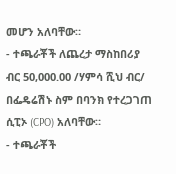መሆን አለባቸው።
- ተጫራቾች ለጨረታ ማስከበሪያ ብር 50,000.00 /ሃምሳ ሺህ ብር/ በፌዴሬሽኑ ስም በባንክ የተረጋገጠ ሲፒኦ (CPO) አለባቸው።
- ተጫራቾች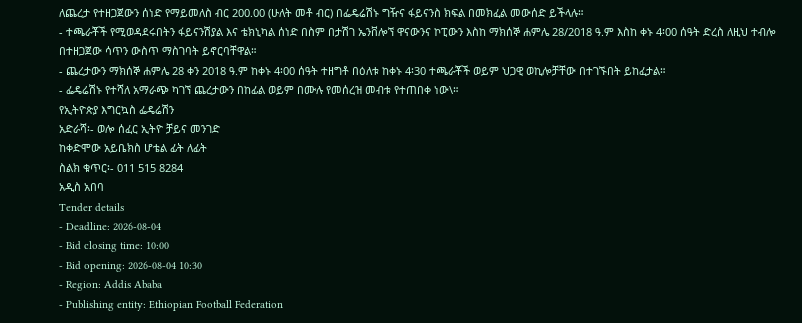ለጨረታ የተዘጋጀውን ሰነድ የማይመለስ ብር 200.00 (ሁለት መቶ ብር) በፌዴሬሽኑ ግዥና ፋይናንስ ክፍል በመክፈል መውሰድ ይችላሉ።
- ተጫራቾች የሚወዳደሩበትን ፋይናንሽያል እና ቴክኒካል ሰነድ በስም በታሽገ ኤንቨሎኘ ዋናውንና ኮፒውን እስከ ማክሰኞ ሐምሌ 28/2018 ዓ.ም እስከ ቀኑ 4፡00 ሰዓት ድረስ ለዚህ ተብሎ በተዘጋጀው ሳጥን ውስጥ ማስገባት ይኖርባቸዋል።
- ጨረታውን ማክሰኞ ሐምሌ 28 ቀን 2018 ዓ.ም ከቀኑ 4፡00 ሰዓት ተዘግቶ በዕለቱ ከቀኑ 4፡30 ተጫራቾች ወይም ህጋዊ ወኪሎቻቸው በተገኙበት ይከፈታል።
- ፌዴሬሽኑ የተሻለ አማራጭ ካገኘ ጨረታውን በከፊል ወይም በሙሉ የመሰረዝ መብቱ የተጠበቀ ነው\።
የኢትዮጵያ እግርኳስ ፌዴሬሽን
አድራሻ፡- ወሎ ሰፈር ኢትዮ ቻይና መንገድ
ከቀድሞው አይቤክስ ሆቴል ፊት ለፊት
ስልክ ቁጥር፡- 011 515 8284
አዲስ አበባ
Tender details
- Deadline: 2026-08-04
- Bid closing time: 10:00
- Bid opening: 2026-08-04 10:30
- Region: Addis Ababa
- Publishing entity: Ethiopian Football Federation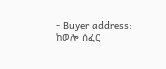- Buyer address: ከወሎ ሰፈር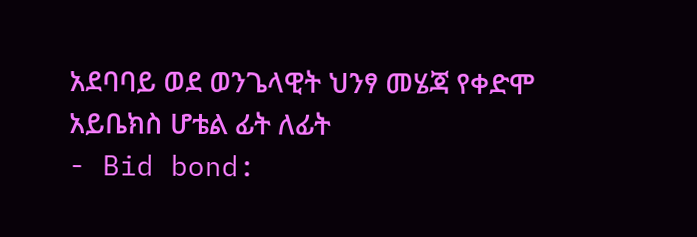አደባባይ ወደ ወንጌላዊት ህንፃ መሄጃ የቀድሞ አይቤክስ ሆቴል ፊት ለፊት
- Bid bond: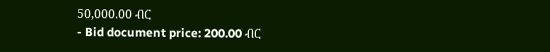50,000.00 ብር
- Bid document price: 200.00 ብር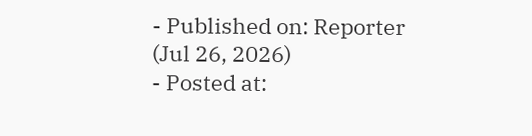- Published on: Reporter (Jul 26, 2026)
- Posted at: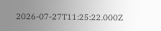2026-07-27T11:25:22.000Z